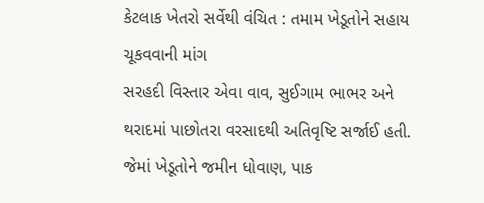કેટલાક ખેતરો સર્વેથી વંચિત : તમામ ખેડૂતોને સહાય ચૂકવવાની માંગ
સરહદી વિસ્તાર એવા વાવ, સુઈગામ ભાભર અને થરાદમાં પાછોતરા વરસાદથી અતિવૃષ્ટિ સર્જાઈ હતી. જેમાં ખેડૂતોને જમીન ધોવાણ, પાક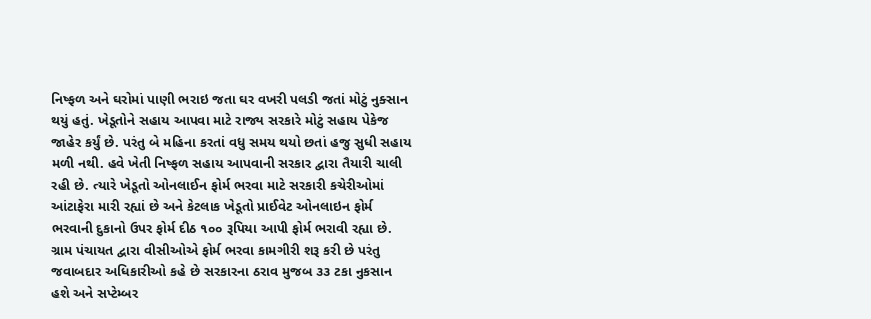નિષ્ફળ અને ઘરોમાં પાણી ભરાઇ જતા ઘર વખરી પલડી જતાં મોટું નુક્સાન થયું હતું. ખેડૂતોને સહાય આપવા માટે રાજ્ય સરકારે મોટું સહાય પેકેજ જાહેર કર્યું છે. પરંતુ બે મહિના કરતાં વધુ સમય થયો છતાં હજુ સુધી સહાય મળી નથી. હવે ખેતી નિષ્ફળ સહાય આપવાની સરકાર દ્વારા તૈયારી ચાલી રહી છે. ત્યારે ખેડૂતો ઓનલાઈન ફોર્મ ભરવા માટે સરકારી કચેરીઓમાં આંટાફેરા મારી રહ્યાં છે અને કેટલાક ખેડૂતો પ્રાઈવેટ ઓનલાઇન ફોર્મ ભરવાની દુકાનો ઉપર ફોર્મ દીઠ ૧૦૦ રૂપિયા આપી ફોર્મ ભરાવી રહ્યા છે.
ગ્રામ પંચાયત દ્વારા વીસીઓએ ફોર્મ ભરવા કામગીરી શરૂ કરી છે પરંતુ જવાબદાર અધિકારીઓ કહે છે સરકારના ઠરાવ મુજબ ૩૩ ટકા નુકસાન હશે અને સપ્ટેમ્બર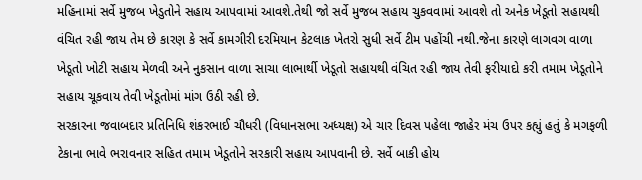મહિનામાં સર્વે મુજબ ખેડુતોને સહાય આપવામાં આવશે.તેથી જો સર્વે મુજબ સહાય ચુકવવામાં આવશે તો અનેક ખેડૂતો સહાયથી વંચિત રહી જાય તેમ છે કારણ કે સર્વે કામગીરી દરમિયાન કેટલાક ખેતરો સુધી સર્વે ટીમ પહોંચી નથી.જેના કારણે લાગવગ વાળા ખેડૂતો ખોટી સહાય મેળવી અને નુકસાન વાળા સાચા લાભાર્થી ખેડૂતો સહાયથી વંચિત રહી જાય તેવી ફરીયાદો કરી તમામ ખેડૂતોને સહાય ચૂકવાય તેવી ખેડૂતોમાં માંગ ઉઠી રહી છે.
સરકારના જવાબદાર પ્રતિનિધિ શંકરભાઈ ચૌધરી (વિધાનસભા અધ્યક્ષ) એ ચાર દિવસ પહેલા જાહેર મંચ ઉપર કહ્યું હતું કે મગફળી ટેકાના ભાવે ભરાવનાર સહિત તમામ ખેડૂતોને સરકારી સહાય આપવાની છે. સર્વે બાકી હોય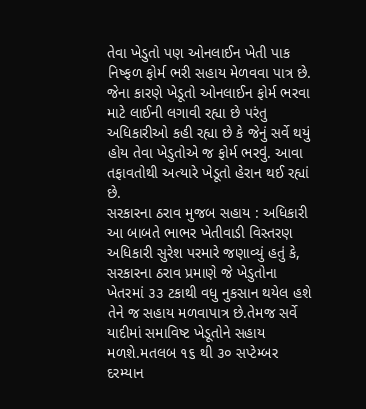તેવા ખેડુતો પણ ઓનલાઈન ખેતી પાક નિષ્ફળ ફોર્મ ભરી સહાય મેળવવા પાત્ર છે. જેના કારણે ખેડૂતો ઓનલાઈન ફોર્મ ભરવા માટે લાઈની લગાવી રહ્યા છે પરંતુ અધિકારીઓ કહી રહ્યા છે કે જેનું સર્વે થયું હોય તેવા ખેડુતોએ જ ફોર્મ ભરવું. આવા તફાવતોથી અત્યારે ખેડૂતો હેરાન થઈ રહ્યાં છે.
સરકારના ઠરાવ મુજબ સહાય : અધિકારી
આ બાબતે ભાભર ખેતીવાડી વિસ્તરણ અધિકારી સુરેશ પરમારે જણાવ્યું હતું કે, સરકારના ઠરાવ પ્રમાણે જે ખેડુતોના ખેતરમાં ૩૩ ટકાથી વધુ નુકસાન થયેલ હશે તેને જ સહાય મળવાપાત્ર છે.તેમજ સર્વે યાદીમાં સમાવિષ્ટ ખેડૂતોને સહાય મળશે.મતલબ ૧૬ થી ૩૦ સપ્ટેમ્બર દરમ્યાન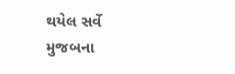થયેલ સર્વે મુજબના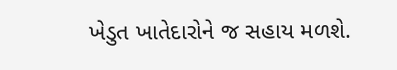ખેડુત ખાતેદારોને જ સહાય મળશે.